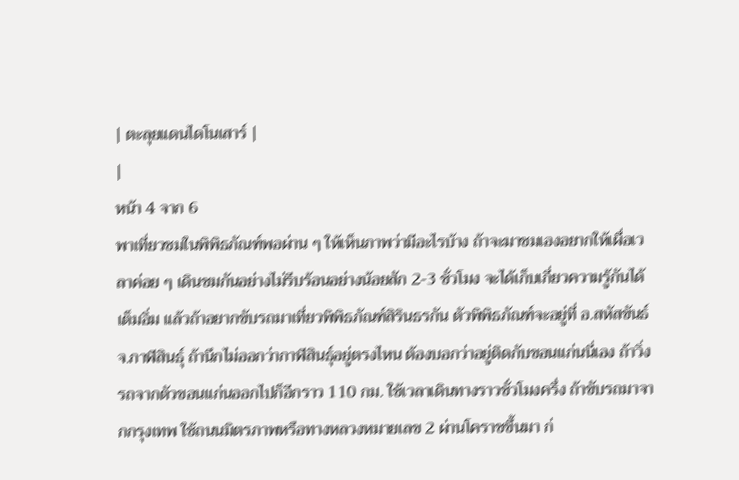| ตะลุยแดนไดโนเสาร์ |
|
หน้า 4 จาก 6
พาเที่ยวชมในพิพิธภัณฑ์พอผ่าน ๆ ให้เห็นภาพว่ามีอะไรบ้าง ถ้าจะมาชมเองอยากให้เผื่อเวลาค่อย ๆ เดินชมกันอย่างไม่รีบร้อนอย่างน้อยสัก 2-3 ชั่วโมง จะได้เก็บเกี่ยวความรู้กันได้เต็มอิ่ม แล้วถ้าอยากขับรถมาเที่ยวพิพิธภัณฑ์สิรินธรกัน ตัวพิพิธภัณฑ์จะอยู่ที่ อ.สหัสขันธ์ จ.กาฬสินธุ์ ถ้านึกไม่ออกว่ากาฬสินธุ์อยู่ตรงไหน ต้องบอกว่าอยู่ติดกับขอนแก่นนี่เอง ถ้าวิ่งรถจากตัวขอนแก่นออกไปก็อีกราว 110 กม. ใช้เวลาเดินทางราวชั่วโมงครึ่ง ถ้าขับรถมาจากกรุงเทพ ใช้ถนนมิตรภาพหรือทางหลวงหมายเลข 2 ผ่านโคราชขึ้นมา ก่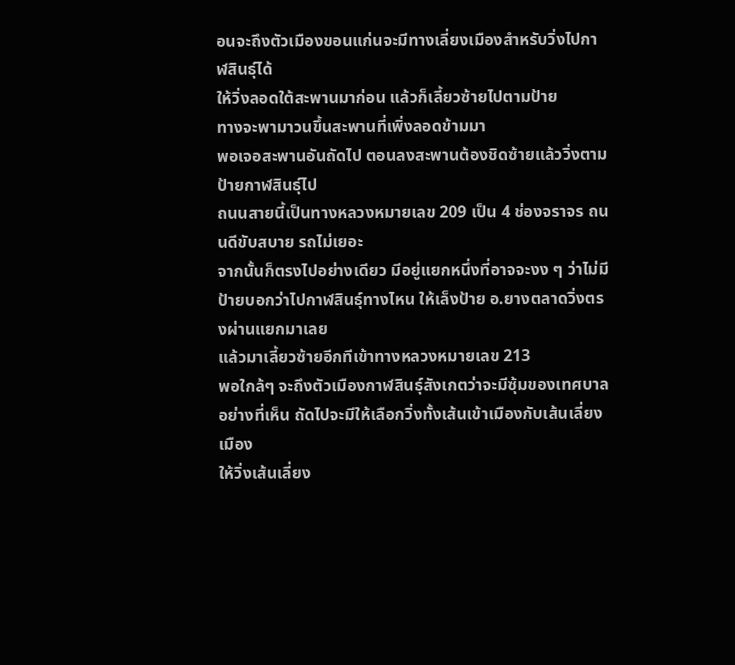อนจะถึงตัวเมืองขอนแก่นจะมีทางเลี่ยงเมืองสำหรับวิ่งไปกาฬสินธุ์ได้
ให้วิ่งลอดใต้สะพานมาก่อน แล้วก็เลี้ยวซ้ายไปตามป้าย
ทางจะพามาวนขึ้นสะพานที่เพิ่งลอดข้ามมา
พอเจอสะพานอันถัดไป ตอนลงสะพานต้องชิดซ้ายแล้ววิ่งตามป้ายกาฬสินธุ์ไป
ถนนสายนี้เป็นทางหลวงหมายเลข 209 เป็น 4 ช่องจราจร ถนนดีขับสบาย รถไม่เยอะ
จากนั้นก็ตรงไปอย่างเดียว มีอยู่แยกหนึ่งที่อาจจะงง ๆ ว่าไม่มีป้ายบอกว่าไปกาฬสินธุ์ทางไหน ให้เล็งป้าย อ.ยางตลาดวิ่งตรงผ่านแยกมาเลย
แล้วมาเลี้ยวซ้ายอีกทีเข้าทางหลวงหมายเลข 213
พอใกล้ๆ จะถึงตัวเมืองกาฬสินธุ์สังเกตว่าจะมีซุ้มของเทศบาลอย่างที่เห็น ถัดไปจะมีให้เลือกวิ่งทั้งเส้นเข้าเมืองกับเส้นเลี่ยงเมือง
ให้วิ่งเส้นเลี่ยง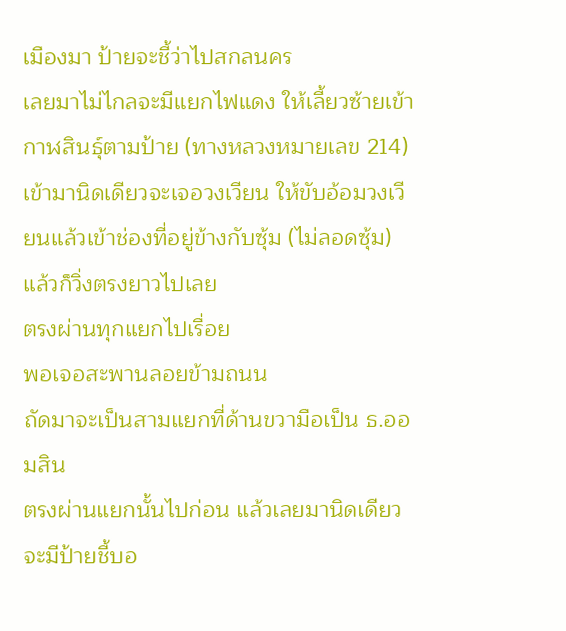เมืองมา ป้ายจะชี้ว่าไปสกลนคร
เลยมาไม่ไกลจะมีแยกไฟแดง ให้เลี้ยวซ้ายเข้ากาฬสินธุ์ตามป้าย (ทางหลวงหมายเลข 214)
เข้ามานิดเดียวจะเจอวงเวียน ให้ขับอ้อมวงเวียนแล้วเข้าช่องที่อยู่ข้างกับซุ้ม (ไม่ลอดซุ้ม) แล้วก็วิ่งตรงยาวไปเลย
ตรงผ่านทุกแยกไปเรื่อย
พอเจอสะพานลอยข้ามถนน
ถัดมาจะเป็นสามแยกที่ด้านขวามือเป็น ธ.ออมสิน
ตรงผ่านแยกนั้นไปก่อน แล้วเลยมานิดเดียว จะมีป้ายชี้บอ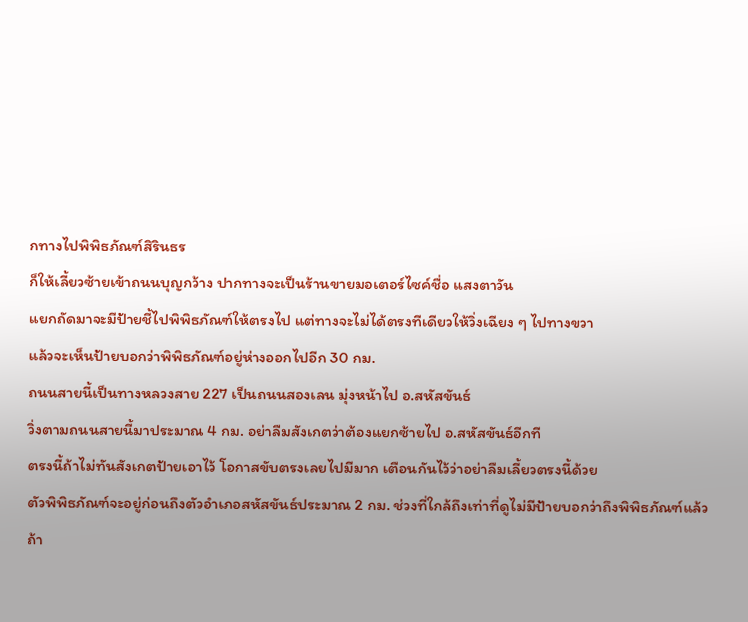กทางไปพิพิธภัณฑ์สิรินธร
ก็ให้เลี้ยวซ้ายเข้าถนนบุญกว้าง ปากทางจะเป็นร้านขายมอเตอร์ไซค์ชื่อ แสงตาวัน
แยกถัดมาจะมีป้ายชี้ไปพิพิธภัณฑ์ให้ตรงไป แต่ทางจะไม่ได้ตรงทีเดียวให้วิ่งเฉียง ๆ ไปทางขวา
แล้วจะเห็นป้ายบอกว่าพิพิธภัณฑ์อยู่ห่างออกไปอีก 30 กม.
ถนนสายนี้เป็นทางหลวงสาย 227 เป็นถนนสองเลน มุ่งหน้าไป อ.สหัสขันธ์
วิ่งตามถนนสายนี้มาประมาณ 4 กม. อย่าลืมสังเกตว่าต้องแยกซ้ายไป อ.สหัสขันธ์อีกที
ตรงนี้ถ้าไม่ทันสังเกตป้ายเอาไว้ โอกาสขับตรงเลยไปมีมาก เตือนกันไว้ว่าอย่าลืมเลี้ยวตรงนี้ด้วย
ตัวพิพิธภัณฑ์จะอยู่ก่อนถึงตัวอำเภอสหัสขันธ์ประมาณ 2 กม. ช่วงที่ใกล้ถึงเท่าที่ดูไม่มีป้ายบอกว่าถึงพิพิธภัณฑ์แล้ว ถ้า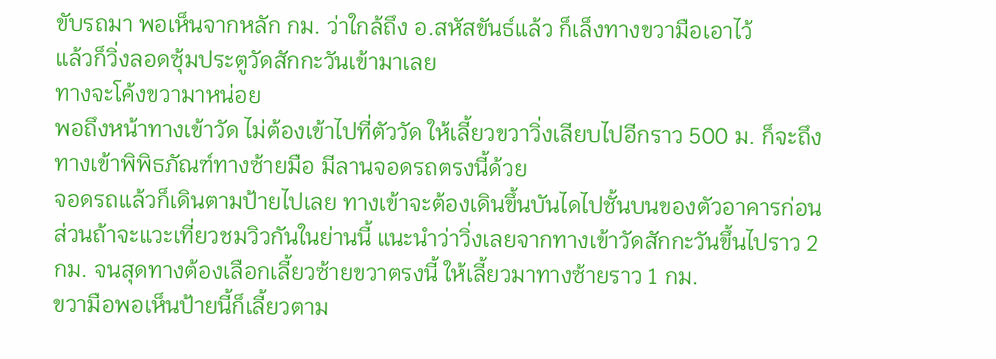ขับรถมา พอเห็นจากหลัก กม. ว่าใกล้ถึง อ.สหัสขันธ์แล้ว ก็เล็งทางขวามือเอาไว้
แล้วก็วิ่งลอดซุ้มประตูวัดสักกะวันเข้ามาเลย
ทางจะโค้งขวามาหน่อย
พอถึงหน้าทางเข้าวัด ไม่ต้องเข้าไปที่ตัววัด ให้เลี้ยวขวาวิ่งเลียบไปอีกราว 500 ม. ก็จะถึงทางเข้าพิพิธภัณฑ์ทางซ้ายมือ มีลานจอดรถตรงนี้ด้วย
จอดรถแล้วก็เดินตามป้ายไปเลย ทางเข้าจะต้องเดินขึ้นบันไดไปชั้นบนของตัวอาคารก่อน
ส่วนถ้าจะแวะเที่ยวชมวิวกันในย่านนี้ แนะนำว่าวิ่งเลยจากทางเข้าวัดสักกะวันขึ้นไปราว 2 กม. จนสุดทางต้องเลือกเลี้ยวซ้ายขวาตรงนี้ ให้เลี้ยวมาทางซ้ายราว 1 กม.
ขวามือพอเห็นป้ายนี้ก็เลี้ยวตาม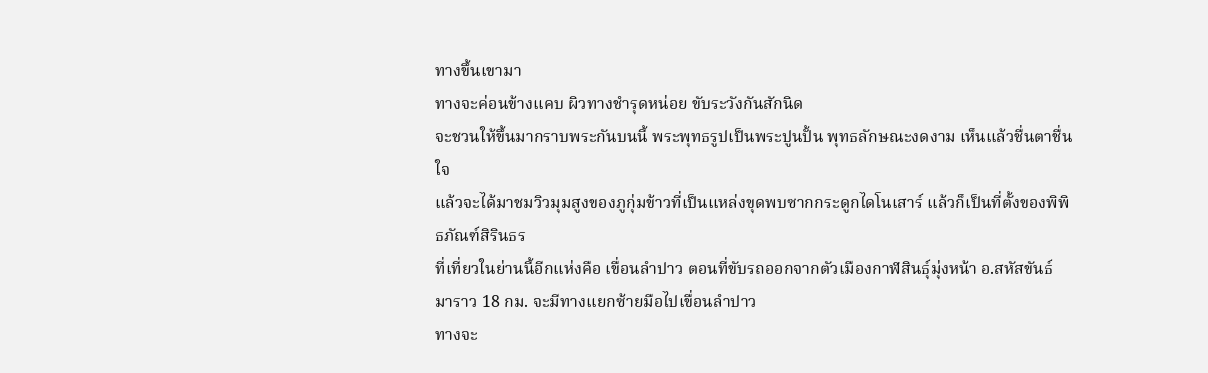ทางขึ้นเขามา
ทางจะค่อนข้างแคบ ผิวทางชำรุดหน่อย ขับระวังกันสักนิด
จะชวนให้ขึ้นมากราบพระกันบนนี้ พระพุทธรูปเป็นพระปูนปั้น พุทธลักษณะงดงาม เห็นแล้วชื่นตาชื่นใจ
แล้วจะได้มาชมวิวมุมสูงของภูกุ่มข้าวที่เป็นแหล่งขุดพบซากกระดูกไดโนเสาร์ แล้วก็เป็นที่ตั้งของพิพิธภัณฑ์สิรินธร
ที่เที่ยวในย่านนี้อีกแห่งคือ เขื่อนลำปาว ตอนที่ขับรถออกจากตัวเมืองกาฬสินธุ์มุ่งหน้า อ.สหัสขันธ์ มาราว 18 กม. จะมีทางแยกซ้ายมือไปเขื่อนลำปาว
ทางจะ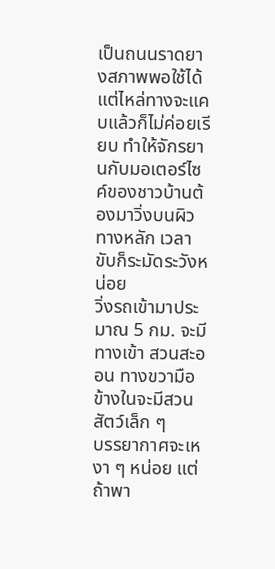เป็นถนนราดยางสภาพพอใช้ได้ แต่ไหล่ทางจะแคบแล้วก็ไม่ค่อยเรียบ ทำให้จักรยานกับมอเตอร์ไซค์ของชาวบ้านต้องมาวิ่งบนผิวทางหลัก เวลาขับก็ระมัดระวังหน่อย
วิ่งรถเข้ามาประมาณ 5 กม. จะมีทางเข้า สวนสะออน ทางขวามือ
ข้างในจะมีสวนสัตว์เล็ก ๆ
บรรยากาศจะเหงา ๆ หน่อย แต่ถ้าพา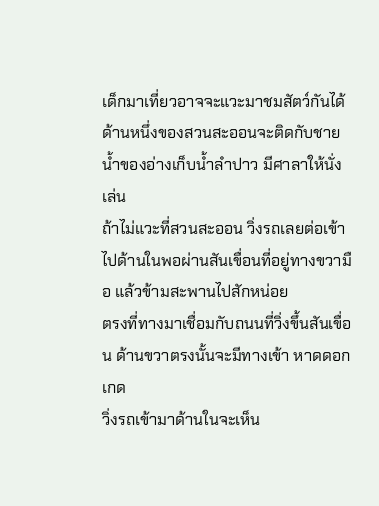เด็กมาเที่ยวอาจจะแวะมาชมสัตว์กันได้
ด้านหนึ่งของสวนสะออนจะติดกับชายน้ำของอ่างเก็บน้ำลำปาว มีศาลาให้นั่งเล่น
ถ้าไม่แวะที่สวนสะออน วิ่งรถเลยต่อเข้าไปด้านในพอผ่านสันเขื่อนที่อยู่ทางขวามือ แล้วข้ามสะพานไปสักหน่อย
ตรงที่ทางมาเชื่อมกับถนนที่วิ่งขึ้นสันเขื่อน ด้านขวาตรงนั้นจะมีทางเข้า หาดดอกเกด
วิ่งรถเข้ามาด้านในจะเห็น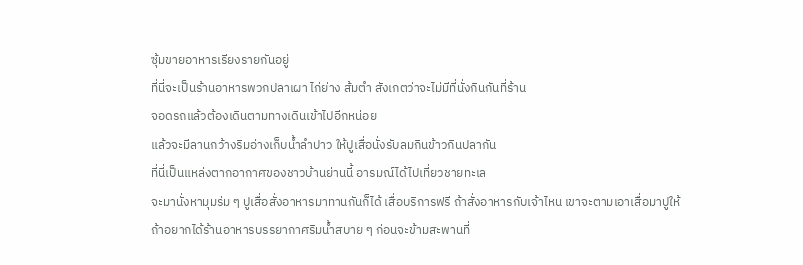ซุ้มขายอาหารเรียงรายกันอยู่
ที่นี่จะเป็นร้านอาหารพวกปลาเผา ไก่ย่าง ส้มตำ สังเกตว่าจะไม่มีที่นั่งกินกันที่ร้าน
จอดรถแล้วต้องเดินตามทางเดินเข้าไปอีกหน่อย
แล้วจะมีลานกว้างริมอ่างเก็บน้ำลำปาว ให้ปูเสื่อนั่งรับลมกินข้าวกินปลากัน
ที่นี่เป็นแหล่งตากอากาศของชาวบ้านย่านนี้ อารมณ์ได้ไปเที่ยวชายทะเล
จะมานั่งหามุมร่ม ๆ ปูเสื่อสั่งอาหารมาทานกันก็ได้ เสื่อบริการฟรี ถ้าสั่งอาหารกับเจ้าไหน เขาจะตามเอาเสื่อมาปูให้
ถ้าอยากได้ร้านอาหารบรรยากาศริมน้ำสบาย ๆ ก่อนจะข้ามสะพานที่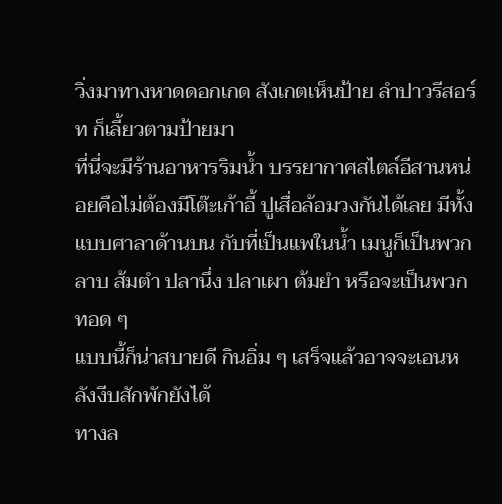วิ่งมาทางหาดดอกเกด สังเกตเห็นป้าย ลำปาวรีสอร์ท ก็เลี้ยวตามป้ายมา
ที่นี่จะมีร้านอาหารริมน้ำ บรรยากาศสไตล์อีสานหน่อยคือไม่ต้องมีโต๊ะเก้าอี้ ปูเสื่อล้อมวงกันได้เลย มีทั้งแบบศาลาด้านบน กับที่เป็นแพในน้ำ เมนูก็เป็นพวก ลาบ ส้มตำ ปลานึ่ง ปลาเผา ต้มยำ หรือจะเป็นพวกทอด ๆ
แบบนี้ก็น่าสบายดี กินอิ่ม ๆ เสร็จแล้วอาจจะเอนหลังงีบสักพักยังได้
ทางล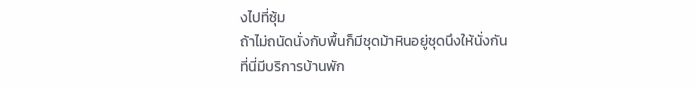งไปที่ซุ้ม
ถ้าไม่ถนัดนั่งกับพื้นก็มีชุดม้าหินอยู่ชุดนึงให้นั่งกัน
ที่นี่มีบริการบ้านพัก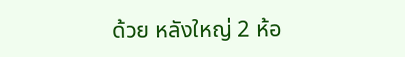ด้วย หลังใหญ่ 2 ห้อ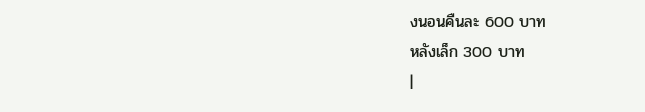งนอนคืนละ 600 บาท
หลังเล็ก 300 บาท
|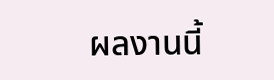ผลงานนี้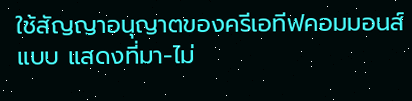ใช้สัญญาอนุญาตของครีเอทีฟคอมมอนส์แบบ แสดงที่มา-ไม่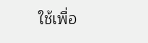ใช้เพื่อ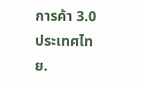การค้า 3.0 ประเทศไทย.